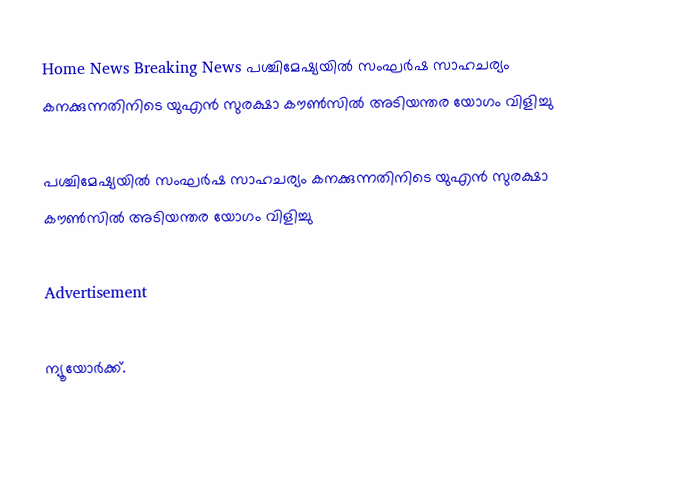Home News Breaking News പശ്ചിമേഷ്യയില്‍ സംഘര്‍ഷ സാഹചര്യം കനക്കുന്നതിനിടെ യുഎന്‍ സുരക്ഷാ കൗണ്‍സില്‍ അടിയന്തര യോഗം വിളിച്ചു

പശ്ചിമേഷ്യയില്‍ സംഘര്‍ഷ സാഹചര്യം കനക്കുന്നതിനിടെ യുഎന്‍ സുരക്ഷാ കൗണ്‍സില്‍ അടിയന്തര യോഗം വിളിച്ചു

Advertisement

ന്യൂയോര്‍ക്ക്.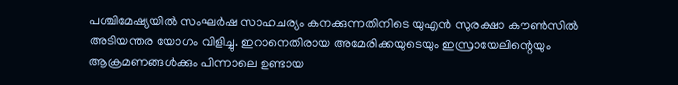പശ്ചിമേഷ്യയില്‍ സംഘര്‍ഷ സാഹചര്യം കനക്കുന്നതിനിടെ യുഎന്‍ സുരക്ഷാ കൗണ്‍സില്‍ അടിയന്തര യോഗം വിളിച്ചു. ഇറാനെതിരായ അമേരിക്കയുടെയും ഇസ്രായേലിന്റെയും ആക്രമണങ്ങള്‍ക്കും പിന്നാലെ ഉണ്ടായ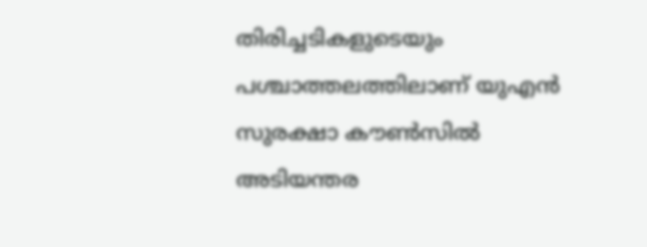തിരിച്ചടികളുടെയും പശ്ചാത്തലത്തിലാണ് യുഎന്‍ സുരക്ഷാ കൗണ്‍സില്‍ അടിയന്തര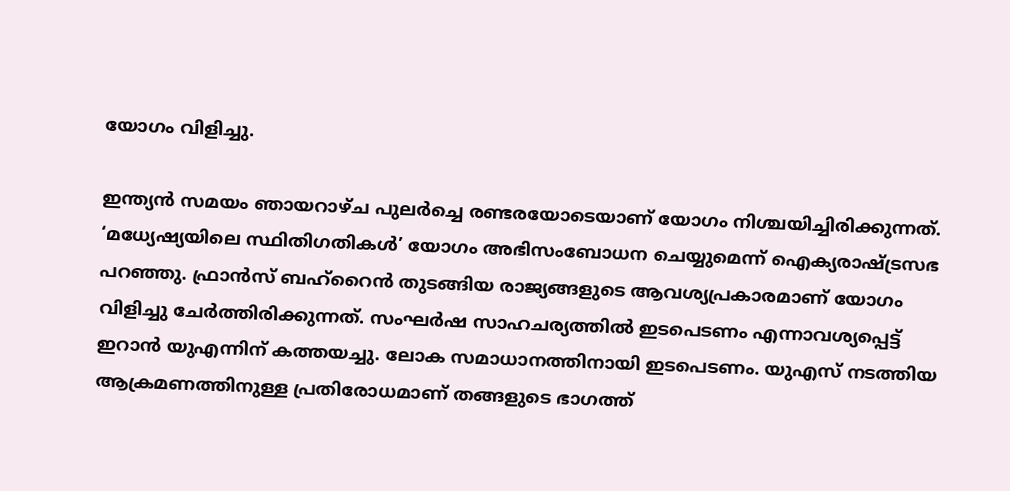യോഗം വിളിച്ചു.

ഇന്ത്യന്‍ സമയം ഞായറാഴ്ച പുലര്‍ച്ചെ രണ്ടരയോടെയാണ് യോഗം നിശ്ചയിച്ചിരിക്കുന്നത്. ‘മധ്യേഷ്യയിലെ സ്ഥിതിഗതികള്‍’ യോഗം അഭിസംബോധന ചെയ്യുമെന്ന് ഐക്യരാഷ്ട്രസഭ പറഞ്ഞു. ഫ്രാന്‍സ് ബഹ്റൈന്‍ തുടങ്ങിയ രാജ്യങ്ങളുടെ ആവശ്യപ്രകാരമാണ് യോഗം വിളിച്ചു ചേര്‍ത്തിരിക്കുന്നത്. സംഘര്‍ഷ സാഹചര്യത്തില്‍ ഇടപെടണം എന്നാവശ്യപ്പെട്ട് ഇറാന്‍ യുഎന്നിന് കത്തയച്ചു. ലോക സമാധാനത്തിനായി ഇടപെടണം. യുഎസ് നടത്തിയ ആക്രമണത്തിനുള്ള പ്രതിരോധമാണ് തങ്ങളുടെ ഭാഗത്ത്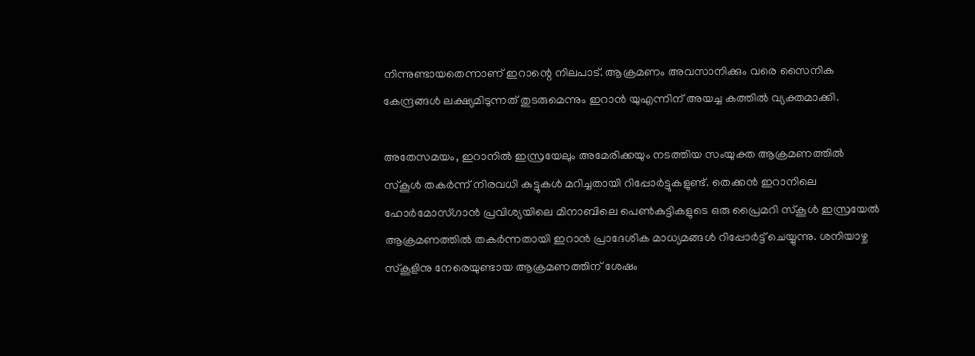നിന്നുണ്ടായതെന്നാണ് ഇറാന്റെ നിലപാട്. ആക്രമണം അവസാനിക്കും വരെ സൈനിക കേന്ദ്രങ്ങള്‍ ലക്ഷ്യമിടുന്നത് തുടരുമെന്നും ഇറാന്‍ യുഎന്നിന് അയച്ച കത്തില്‍ വ്യക്തമാക്കി.

അതേസമയം, ഇറാനില്‍ ഇസ്രയേലും അമേരിക്കയും നടത്തിയ സംയുക്ത ആക്രമണത്തില്‍ സ്‌കൂള്‍ തകര്‍ന്ന് നിരവധി കുട്ടുകള്‍ മറിച്ചതായി റിപ്പോര്‍ട്ടുകളുണ്ട്. തെക്കന്‍ ഇറാനിലെ ഹോര്‍മോസ്ഗാന്‍ പ്രവിശ്യയിലെ മിനാബിലെ പെണ്‍കുട്ടികളുടെ ഒരു പ്രൈമറി സ്‌കൂള്‍ ഇസ്രയേല്‍ ആക്രമണത്തില്‍ തകര്‍ന്നതായി ഇറാന്‍ പ്രാദേശിക മാധ്യമങ്ങള്‍ റിപ്പോര്‍ട്ട് ചെയ്യുന്നു. ശനിയാഴ്ച സ്‌കൂളിനു നേരെയുണ്ടായ ആക്രമണത്തിന് ശേഷം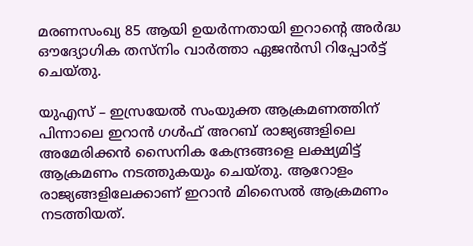മരണസംഖ്യ 85 ആയി ഉയര്‍ന്നതായി ഇറാന്റെ അര്‍ദ്ധ ഔദ്യോഗിക തസ്‌നിം വാര്‍ത്താ ഏജന്‍സി റിപ്പോര്‍ട്ട് ചെയ്തു.

യുഎസ് – ഇസ്രയേല്‍ സംയുക്ത ആക്രമണത്തിന് പിന്നാലെ ഇറാന്‍ ഗള്‍ഫ് അറബ് രാജ്യങ്ങളിലെ അമേരിക്കന്‍ സൈനിക കേന്ദ്രങ്ങളെ ലക്ഷ്യമിട്ട് ആക്രമണം നടത്തുകയും ചെയ്തു. ആറോളം രാജ്യങ്ങളിലേക്കാണ് ഇറാന്‍ മിസൈല്‍ ആക്രമണം നടത്തിയത്.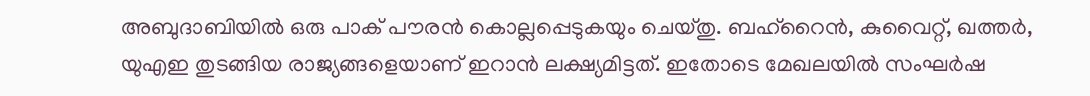അബുദാബിയില്‍ ഒരു പാക് പൗരന്‍ കൊല്ലപ്പെടുകയും ചെയ്തു. ബഹ്റൈന്‍, കുവൈറ്റ്, ഖത്തര്‍, യുഎഇ തുടങ്ങിയ രാജ്യങ്ങളെയാണ് ഇറാന്‍ ലക്ഷ്യമിട്ടത്. ഇതോടെ മേഖലയില്‍ സംഘര്‍ഷ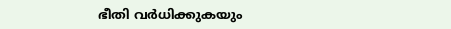ഭീതി വര്‍ധിക്കുകയും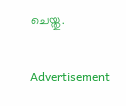ചെയ്തു.

Advertisement